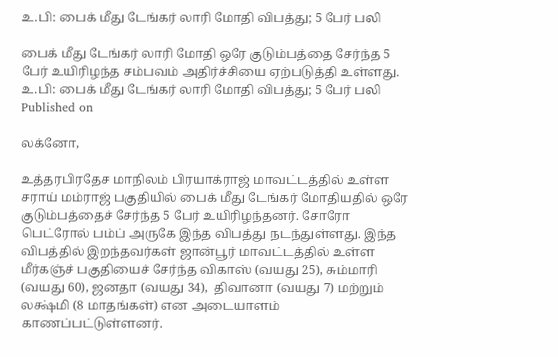உ.பி: பைக் மீது டேங்கர் லாரி மோதி விபத்து; 5 பேர் பலி

பைக் மீது டேங்கர் லாரி மோதி ஒரே குடும்பத்தை சேர்ந்த 5 பேர் உயிரிழந்த சம்பவம் அதிர்ச்சியை ஏற்படுத்தி உள்ளது.
உ.பி: பைக் மீது டேங்கர் லாரி மோதி விபத்து; 5 பேர் பலி
Published on

லக்னோ,

உத்தரபிரதேச மாநிலம் பிரயாக்ராஜ் மாவட்டத்தில் உள்ள சராய் மம்ராஜ் பகுதியில் பைக் மீது டேங்கர் மோதியதில் ஒரே குடும்பத்தைச் சேர்ந்த 5 பேர் உயிரிழந்தனர். சோரோ பெட்ரோல் பம்ப் அருகே இந்த விபத்து நடந்துள்ளது. இந்த விபத்தில் இறந்தவர்கள் ஜான்பூர் மாவட்டத்தில் உள்ள மீர்கஞ்ச் பகுதியைச் சேர்ந்த விகாஸ் (வயது 25), சும்மாரி (வயது 60), ஜனதா (வயது 34),  திவானா (வயது 7) மற்றும் லக்ஷ்மி (8 மாதங்கள்) என அடையாளம் காணப்பட்டுள்ளனர்.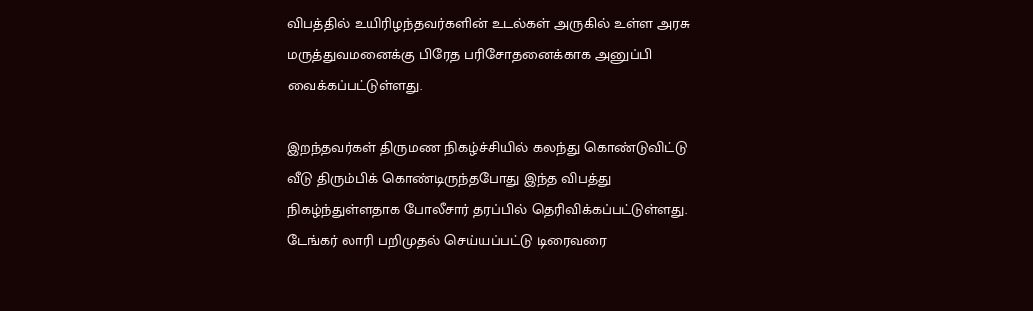விபத்தில் உயிரிழந்தவர்களின் உடல்கள் அருகில் உள்ள அரசு மருத்துவமனைக்கு பிரேத பரிசோதனைக்காக அனுப்பி வைக்கப்பட்டுள்ளது.

இறந்தவர்கள் திருமண நிகழ்ச்சியில் கலந்து கொண்டுவிட்டு வீடு திரும்பிக் கொண்டிருந்தபோது இந்த விபத்து நிகழ்ந்துள்ளதாக போலீசார் தரப்பில் தெரிவிக்கப்பட்டுள்ளது. டேங்கர் லாரி பறிமுதல் செய்யப்பட்டு டிரைவரை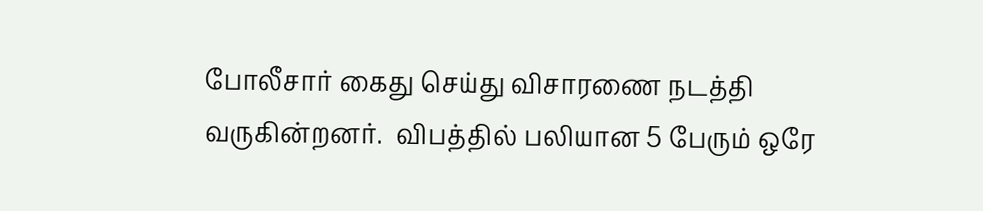போலீசார் கைது செய்து விசாரணை நடத்தி வருகின்றனர்.  விபத்தில் பலியான 5 பேரும் ஒரே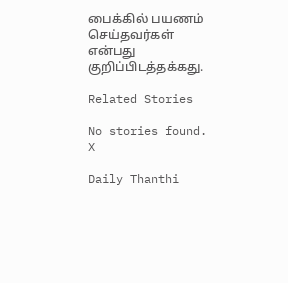பைக்கில் பயணம் செய்தவர்கள் என்பது குறிப்பிடத்தக்கது.

Related Stories

No stories found.
X

Daily Thanthi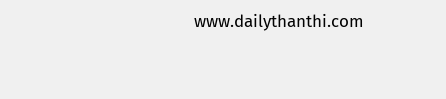www.dailythanthi.com